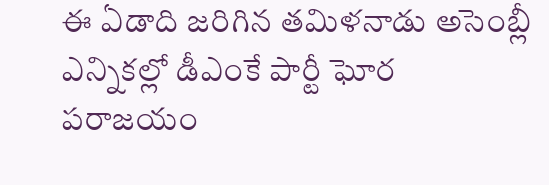ఈ ఏడాది జరిగిన తమిళనాడు అసెంబ్లీ ఎన్నికల్లో డీఎంకే పార్టీ ఘోర పరాజయం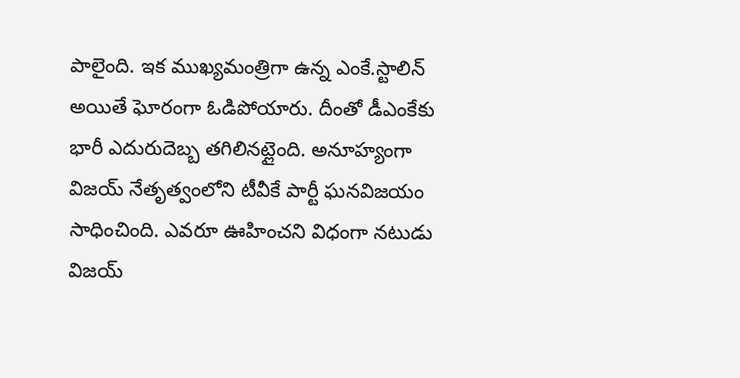పాలైంది. ఇక ముఖ్యమంత్రిగా ఉన్న ఎంకే.స్టాలిన్ అయితే ఘోరంగా ఓడిపోయారు. దీంతో డీఎంకేకు భారీ ఎదురుదెబ్బ తగిలినట్లైంది. అనూహ్యంగా విజయ్ నేతృత్వంలోని టీవీకే పార్టీ ఘనవిజయం సాధించింది. ఎవరూ ఊహించని విధంగా నటుడు విజయ్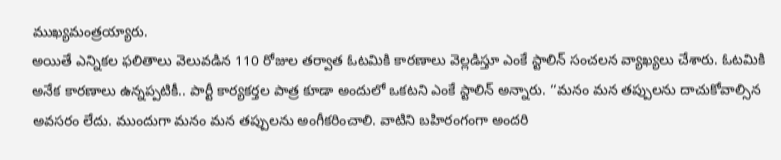ముఖ్యమంత్రయ్యారు.
అయితే ఎన్నికల ఫలితాలు వెలువడిన 110 రోజుల తర్వాత ఓటమికి కారణాలు వెల్లడిస్తూ ఎంకే స్టాలిన్ సంచలన వ్యాఖ్యలు చేశారు. ఓటమికి అనేక కారణాలు ఉన్నప్పటికీ.. పార్టీ కార్యకర్తల పాత్ర కూడా అందులో ఒకటని ఎంకే స్టాలిన్ అన్నారు. ‘‘మనం మన తప్పులను దాచుకోవాల్సిన అవసరం లేదు. ముందుగా మనం మన తప్పులను అంగీకరించాలి. వాటిని బహిరంగంగా అందరి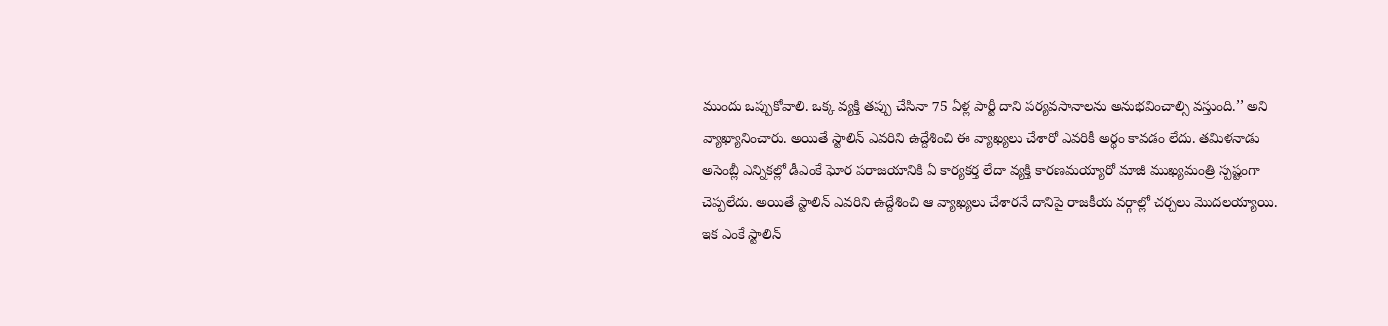ముందు ఒప్పుకోవాలి. ఒక్క వ్యక్తి తప్పు చేసినా 75 ఏళ్ల పార్టీ దాని పర్యవసానాలను అనుభవించాల్సి వస్తుంది.’’ అని వ్యాఖ్యానించారు. అయితే స్టాలిన్ ఎవరిని ఉద్దేశించి ఈ వ్యాఖ్యలు చేశారో ఎవరికీ అర్థం కావడం లేదు. తమిళనాడు అసెంబ్లీ ఎన్నికల్లో డీఎంకే ఘోర పరాజయానికి ఏ కార్యకర్త లేదా వ్యక్తి కారణమయ్యారో మాజీ ముఖ్యమంత్రి స్పష్టంగా చెప్పలేదు. అయితే స్టాలిన్ ఎవరిని ఉద్దేశించి ఆ వ్యాఖ్యలు చేశారనే దానిపై రాజకీయ వర్గాల్లో చర్చలు మొదలయ్యాయి.
ఇక ఎంకే స్టాలిన్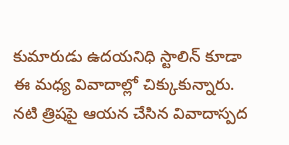కుమారుడు ఉదయనిధి స్టాలిన్ కూడా ఈ మధ్య వివాదాల్లో చిక్కుకున్నారు. నటి త్రిషపై ఆయన చేసిన వివాదాస్పద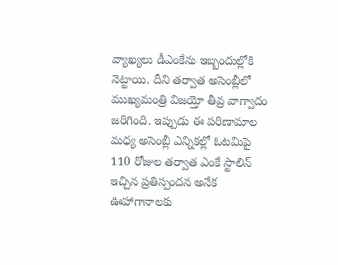వ్యాఖ్యలు డీఎంకేను ఇబ్బందుల్లోకి నెట్టాయి. దీని తర్వాత అసెంబ్లీలో ముఖ్యమంత్రి విజయ్తో తీవ్ర వాగ్వాదం జరిగింది. ఇప్పుడు ఈ పరిణామాల మధ్య అసెంబ్లీ ఎన్నికల్లో ఓటమిపై 110 రోజుల తర్వాత ఎంకే స్టాలిన్ ఇచ్చిన ప్రతిస్పందన అనేక ఊహాగానాలకు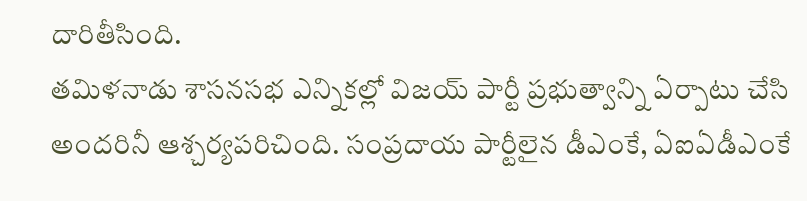దారితీసింది.
తమిళనాడు శాసనసభ ఎన్నికల్లో విజయ్ పార్టీ ప్రభుత్వాన్ని ఏర్పాటు చేసి అందరినీ ఆశ్చర్యపరిచింది. సంప్రదాయ పార్టీలైన డీఎంకే, ఏఐఏడీఎంకే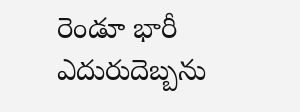రెండూ భారీ ఎదురుదెబ్బను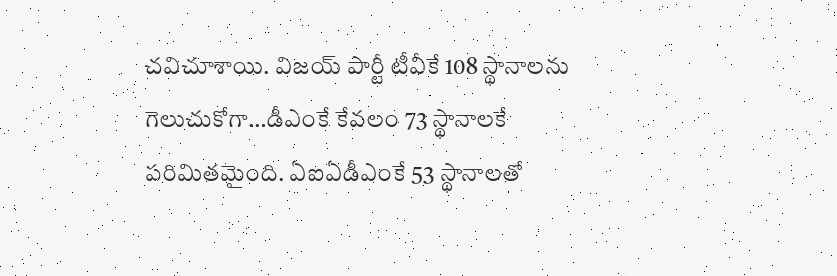చవిచూశాయి. విజయ్ పార్టీ టీవీకే 108 స్థానాలను గెలుచుకోగా…డీఎంకే కేవలం 73 స్థానాలకే పరిమితమైంది. ఏఐఏడీఎంకే 53 స్థానాలతో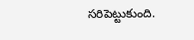సరిపెట్టుకుంది.